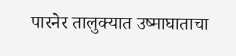पारनेर तालुक्यात उष्माघाताचा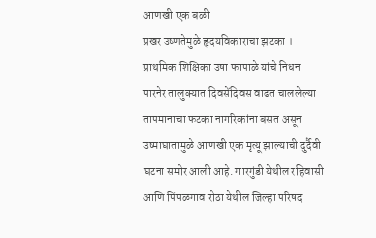आणखी एक बळी
प्रखर उष्णतेमुळे हृदयविकाराचा झटका । प्राथमिक शिक्षिका उषा फापाळे यांचे निधन
पारनेर तालुक्यात दिवसेंदिवस वाढत चाललेल्या तापमानाचा फटका नागरिकांना बसत असून उष्माघातामुळे आणखी एक मृत्यू झाल्याची दुर्दैवी घटना समोर आली आहे. गारगुंडी येथील रहिवासी आणि पिंपळगाव रोठा येथील जिल्हा परिषद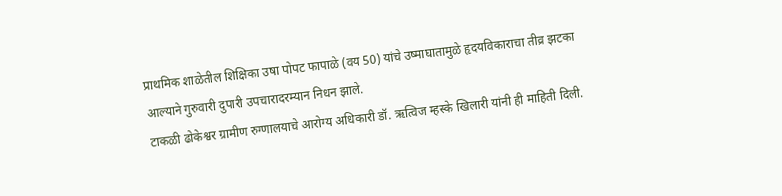प्राथमिक शाळेतील शिक्षिका उषा पोपट फापाळे (वय 50) यांचे उष्माघातामुळे हृदयविकाराचा तीव्र झटका आल्याने गुरुवारी दुपारी उपचारादरम्यान निधन झाले.
टाकळी ढोकेश्वर ग्रामीण रुग्णालयाचे आरोग्य अधिकारी डॉ. ऋत्विज म्हस्के खिलारी यांनी ही माहिती दिली.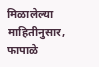मिळालेल्या माहितीनुसार, फापाळे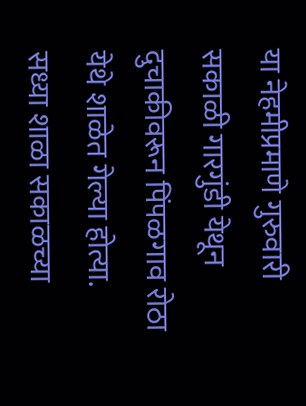या नेहमीप्रमाणे गुरुवारी सकाळी गारगुंडी येथून दुचाकीवरून पिंपळगाव रोठा येथे शाळेत गेल्या होत्या. सध्या शाळा सकाळच्या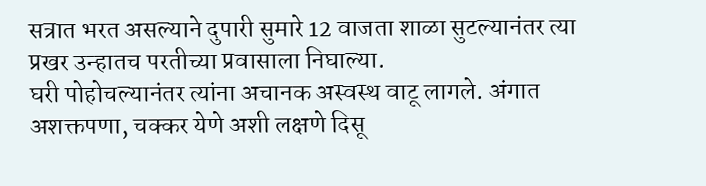सत्रात भरत असल्याने दुपारी सुमारे 12 वाजता शाळा सुटल्यानंतर त्या प्रखर उन्हातच परतीच्या प्रवासाला निघाल्या.
घरी पोहोचल्यानंतर त्यांना अचानक अस्वस्थ वाटू लागले. अंगात अशक्तपणा, चक्कर येणे अशी लक्षणे दिसू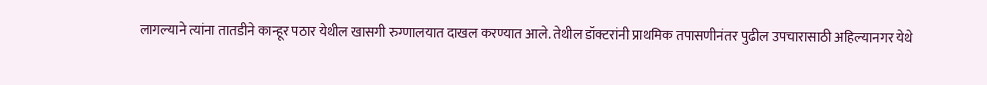लागल्याने त्यांना तातडीने कान्हूर पठार येथील खासगी रुग्णालयात दाखल करण्यात आले. तेथील डॉक्टरांनी प्राथमिक तपासणीनंतर पुढील उपचारासाठी अहिल्यानगर येथे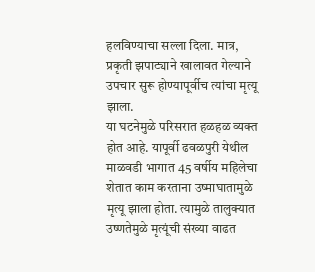हलविण्याचा सल्ला दिला. मात्र, प्रकृती झपाट्याने खालावत गेल्याने उपचार सुरू होण्यापूर्वीच त्यांचा मृत्यू झाला.
या घटनेमुळे परिसरात हळहळ व्यक्त होत आहे. यापूर्वी ढवळपुरी येथील माळवडी भागात 45 वर्षीय महिलेचा शेतात काम करताना उष्माघातामुळे मृत्यू झाला होता. त्यामुळे तालुक्यात उष्णतेमुळे मृत्यूंची संख्या वाढत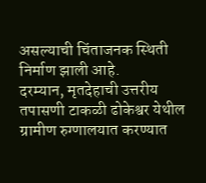असल्याची चिंताजनक स्थिती निर्माण झाली आहे.
दरम्यान, मृतदेहाची उत्तरीय तपासणी टाकळी ढोकेश्वर येथील ग्रामीण रुग्णालयात करण्यात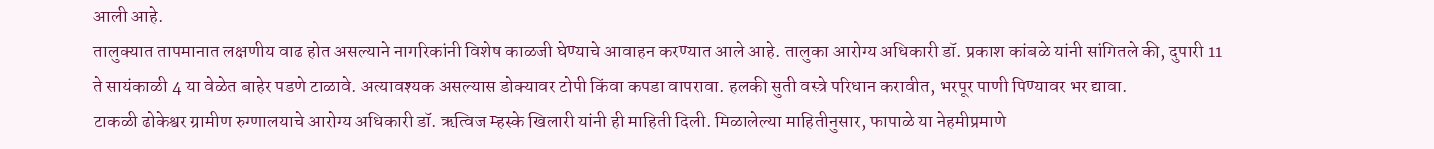आली आहे.
तालुक्यात तापमानात लक्षणीय वाढ होत असल्याने नागरिकांनी विशेष काळजी घेण्याचे आवाहन करण्यात आले आहे. तालुका आरोग्य अधिकारी डॉ. प्रकाश कांबळे यांनी सांगितले की, दुपारी 11 ते सायंकाळी 4 या वेळेत बाहेर पडणे टाळावे. अत्यावश्यक असल्यास डोक्यावर टोपी किंवा कपडा वापरावा. हलकी सुती वस्त्रे परिधान करावीत, भरपूर पाणी पिण्यावर भर द्यावा.
टाकळी ढोकेश्वर ग्रामीण रुग्णालयाचे आरोग्य अधिकारी डॉ. ऋत्विज म्हस्के खिलारी यांनी ही माहिती दिली. मिळालेल्या माहितीनुसार, फापाळे या नेहमीप्रमाणे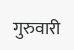गुरुवारी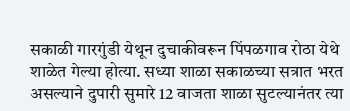सकाळी गारगुंडी येथून दुचाकीवरून पिंपळगाव रोठा येथे शाळेत गेल्या होत्या. सध्या शाळा सकाळच्या सत्रात भरत असल्याने दुपारी सुमारे 12 वाजता शाळा सुटल्यानंतर त्या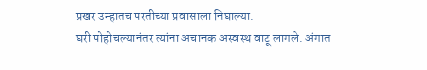प्रखर उन्हातच परतीच्या प्रवासाला निघाल्या.
घरी पोहोचल्यानंतर त्यांना अचानक अस्वस्थ वाटू लागले. अंगात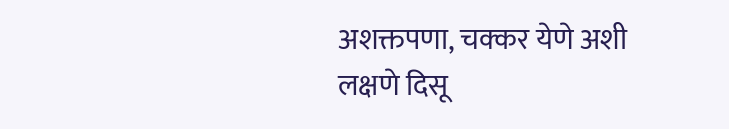अशक्तपणा, चक्कर येणे अशी लक्षणे दिसू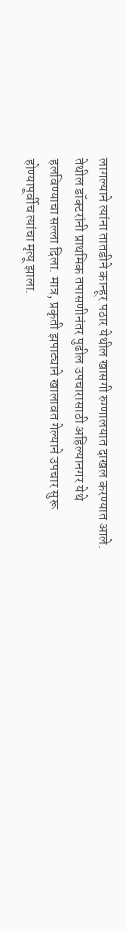लागल्याने त्यांना तातडीने कान्हूर पठार येथील खासगी रुग्णालयात दाखल करण्यात आले. तेथील डॉक्टरांनी प्राथमिक तपासणीनंतर पुढील उपचारासाठी अहिल्यानगर येथे हलविण्याचा सल्ला दिला. मात्र, प्रकृती झपाट्याने खालावत गेल्याने उपचार सुरू होण्यापूर्वीच त्यांचा मृत्यू झाला.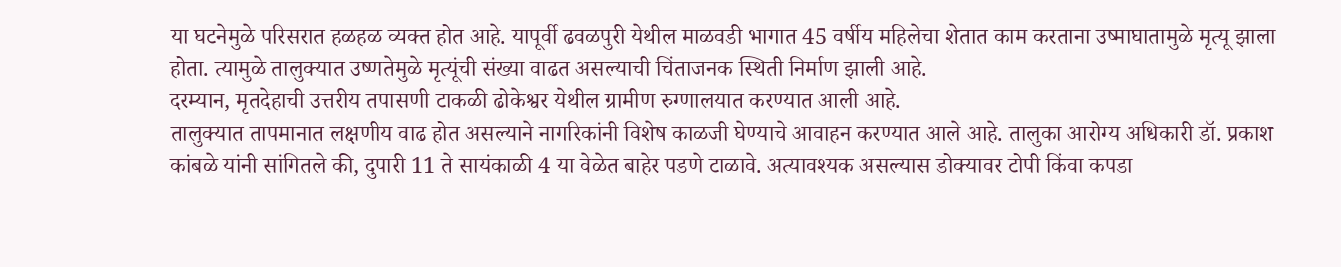या घटनेमुळे परिसरात हळहळ व्यक्त होत आहे. यापूर्वी ढवळपुरी येथील माळवडी भागात 45 वर्षीय महिलेचा शेतात काम करताना उष्माघातामुळे मृत्यू झाला होता. त्यामुळे तालुक्यात उष्णतेमुळे मृत्यूंची संख्या वाढत असल्याची चिंताजनक स्थिती निर्माण झाली आहे.
दरम्यान, मृतदेहाची उत्तरीय तपासणी टाकळी ढोकेश्वर येथील ग्रामीण रुग्णालयात करण्यात आली आहे.
तालुक्यात तापमानात लक्षणीय वाढ होत असल्याने नागरिकांनी विशेष काळजी घेण्याचे आवाहन करण्यात आले आहे. तालुका आरोग्य अधिकारी डॉ. प्रकाश कांबळे यांनी सांगितले की, दुपारी 11 ते सायंकाळी 4 या वेळेत बाहेर पडणे टाळावे. अत्यावश्यक असल्यास डोक्यावर टोपी किंवा कपडा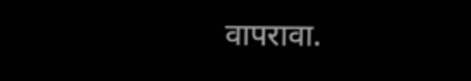वापरावा.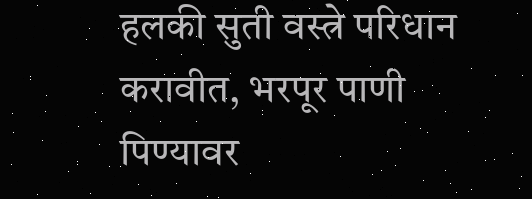हलकी सुती वस्त्रे परिधान करावीत, भरपूर पाणी पिण्यावर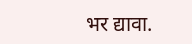भर द्यावा.